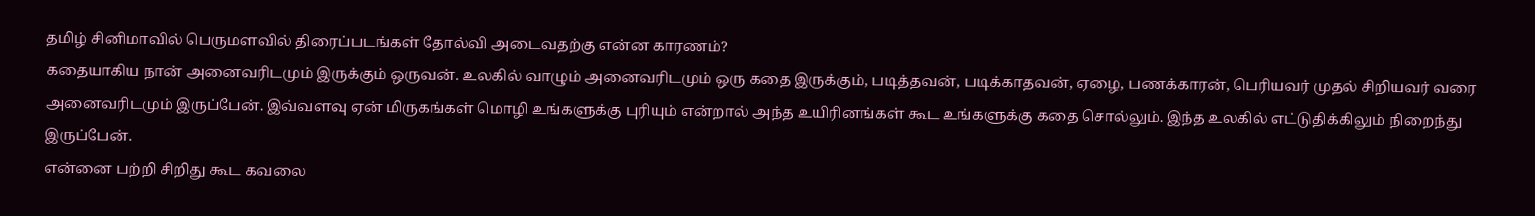தமிழ் சினிமாவில் பெருமளவில் திரைப்படங்கள் தோல்வி அடைவதற்கு என்ன காரணம்?
கதையாகிய நான் அனைவரிடமும் இருக்கும் ஒருவன். உலகில் வாழும் அனைவரிடமும் ஒரு கதை இருக்கும், படித்தவன், படிக்காதவன், ஏழை, பணக்காரன், பெரியவர் முதல் சிறியவர் வரை அனைவரிடமும் இருப்பேன். இவ்வளவு ஏன் மிருகங்கள் மொழி உங்களுக்கு புரியும் என்றால் அந்த உயிரினங்கள் கூட உங்களுக்கு கதை சொல்லும். இந்த உலகில் எட்டுதிக்கிலும் நிறைந்து இருப்பேன்.
என்னை பற்றி சிறிது கூட கவலை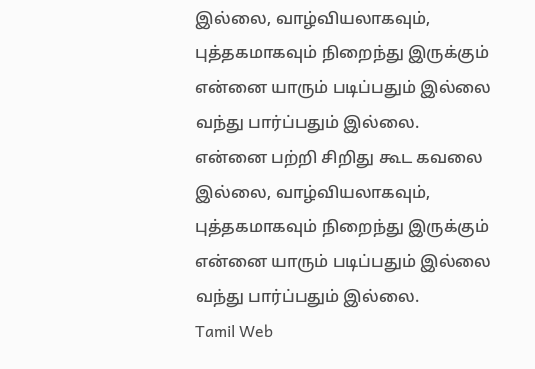இல்லை, வாழ்வியலாகவும், புத்தகமாகவும் நிறைந்து இருக்கும் என்னை யாரும் படிப்பதும் இல்லை வந்து பார்ப்பதும் இல்லை.
என்னை பற்றி சிறிது கூட கவலை இல்லை, வாழ்வியலாகவும், புத்தகமாகவும் நிறைந்து இருக்கும் என்னை யாரும் படிப்பதும் இல்லை வந்து பார்ப்பதும் இல்லை.
Tamil Web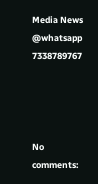Media News @whatsapp 7338789767




No comments: